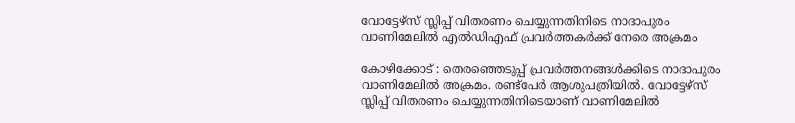വോട്ടേഴ്സ് സ്ലിപ്പ് വിതരണം ചെയ്യുന്നതിനിടെ നാദാപുരം വാണിമേലിൽ എൽഡിഎഫ് പ്രവർത്തകർക്ക് നേരെ അക്രമം

കോഴിക്കോട് : തെരഞ്ഞെടുപ്പ് പ്രവർത്തനങ്ങൾക്കിടെ നാദാപുരം വാണിമേലിൽ അക്രമം. രണ്ട്പേർ ആശുപത്രിയിൽ. വോട്ടേഴ്സ് സ്ലിപ്പ് വിതരണം ചെയ്യുന്നതിനിടെയാണ് വാണിമേലിൽ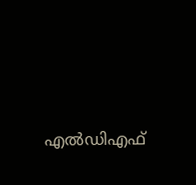എൽഡിഎഫ്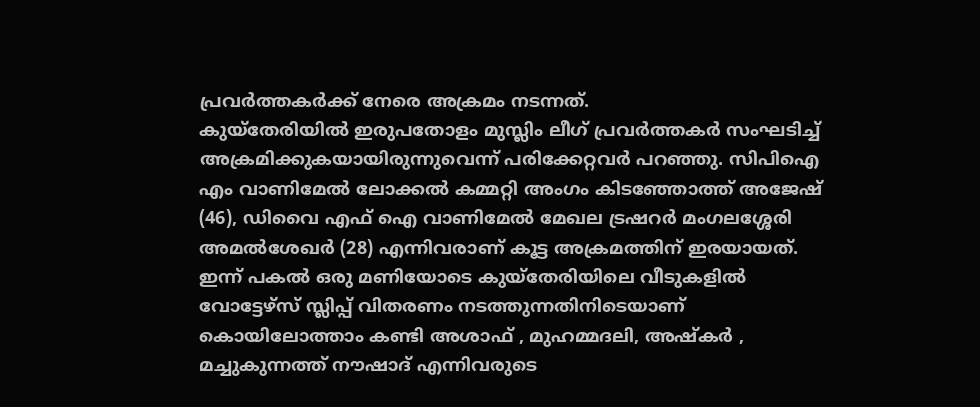പ്രവർത്തകർക്ക് നേരെ അക്രമം നടന്നത്.
കുയ്തേരിയിൽ ഇരുപതോളം മുസ്ലിം ലീഗ് പ്രവർത്തകർ സംഘടിച്ച് അക്രമിക്കുകയായിരുന്നുവെന്ന് പരിക്കേറ്റവർ പറഞ്ഞു. സിപിഐ എം വാണിമേൽ ലോക്കൽ കമ്മറ്റി അംഗം കിടഞ്ഞോത്ത് അജേഷ് (46), ഡിവൈ എഫ് ഐ വാണിമേൽ മേഖല ട്രഷറർ മംഗലശ്ശേരി അമൽശേഖർ (28) എന്നിവരാണ് കൂട്ട അക്രമത്തിന് ഇരയായത്.
ഇന്ന് പകൽ ഒരു മണിയോടെ കുയ്തേരിയിലെ വീടുകളിൽ വോട്ടേഴ്സ് സ്ലിപ്പ് വിതരണം നടത്തുന്നതിനിടെയാണ് കൊയിലോത്താം കണ്ടി അശാഫ് , മുഹമ്മദലി, അഷ്കർ , മച്ചുകുന്നത്ത് നൗഷാദ് എന്നിവരുടെ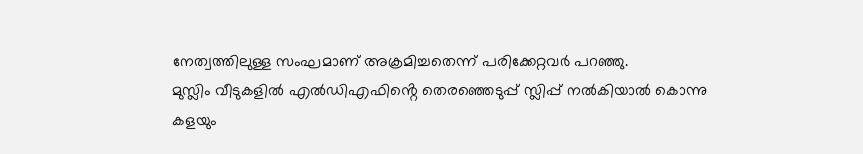നേത്വത്തിലുള്ള സംഘമാണ് അക്രമിച്ചതെന്ന് പരിക്കേറ്റവർ പറഞ്ഞു.
മുസ്ലിം വീടുകളിൽ എൽഡിഎഫിൻ്റെ തെരഞ്ഞെടുപ്പ് സ്ലിപ്പ് നൽകിയാൽ കൊന്നു കളയും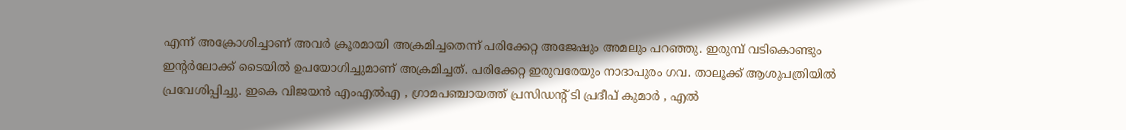എന്ന് അക്രോശിച്ചാണ് അവർ ക്രൂരമായി അക്രമിച്ചതെന്ന് പരിക്കേറ്റ അജേഷും അമലും പറഞ്ഞു. ഇരുമ്പ് വടികൊണ്ടും ഇൻ്റർലോക്ക് ടൈയിൽ ഉപയോഗിച്ചുമാണ് അക്രമിച്ചത്. പരിക്കേറ്റ ഇരുവരേയും നാദാപുരം ഗവ. താലൂക്ക് ആശുപത്രിയിൽ പ്രവേശിപ്പിച്ചു. ഇകെ വിജയൻ എംഎൽഎ , ഗ്രാമപഞ്ചായത്ത് പ്രസിഡൻ്റ് ടി പ്രദീപ് കുമാർ , എൽ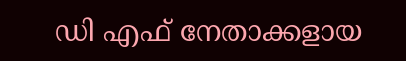ഡി എഫ് നേതാക്കളായ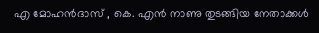എ മോഹൻദാസ് , കെ. എൻ നാണു തുടങ്ങിയ നേതാക്കൾ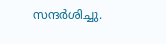സന്ദർശിച്ചു.